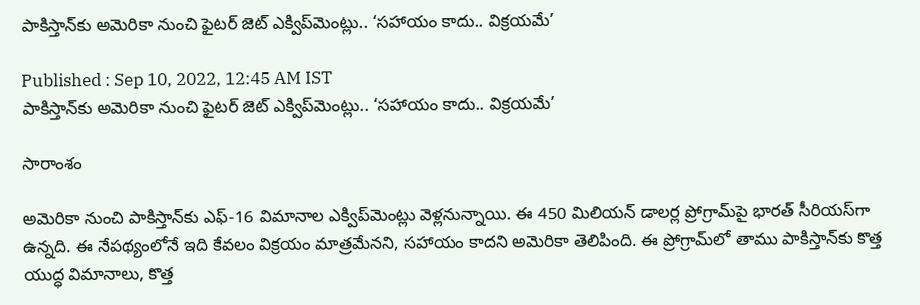పాకిస్తాన్‌కు అమెరికా నుంచి ఫైటర్ జెట్ ఎక్విప్‌మెంట్లు.. ‘సహాయం కాదు.. విక్రయమే’

Published : Sep 10, 2022, 12:45 AM IST
పాకిస్తాన్‌కు అమెరికా నుంచి ఫైటర్ జెట్ ఎక్విప్‌మెంట్లు.. ‘సహాయం కాదు.. విక్రయమే’

సారాంశం

అమెరికా నుంచి పాకిస్తాన్‌కు ఎఫ్-16 విమానాల ఎక్విప్‌మెంట్లు వెళ్లనున్నాయి. ఈ 450 మిలియన్ డాలర్ల ప్రోగ్రామ్‌పై భారత్ సీరియస్‌గా ఉన్నది. ఈ నేపథ్యంలోనే ఇది కేవలం విక్రయం మాత్రమేనని, సహాయం కాదని అమెరికా తెలిపింది. ఈ ప్రోగ్రామ్‌లో తాము పాకిస్తాన్‌‌కు కొత్త యుద్ధ విమానాలు, కొత్త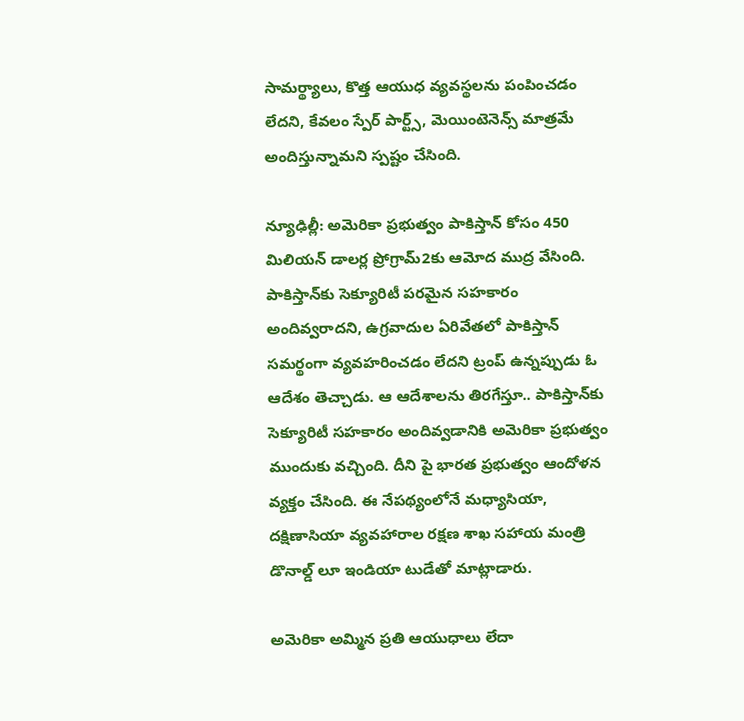సామర్థ్యాలు, కొత్త ఆయుధ వ్యవస్థలను పంపించడం లేదని, కేవలం స్పేర్ పార్ట్స్, మెయింటెనెన్స్ మాత్రమే అందిస్తున్నామని స్పష్టం చేసింది.

న్యూఢిల్లీ: అమెరికా ప్రభుత్వం పాకిస్తాన్ కోసం 450 మిలియన్ డాలర్ల ప్రోగ్రామ్2కు ఆమోద ముద్ర వేసింది. పాకిస్తాన్‌కు సెక్యూరిటీ పరమైన సహకారం అందివ్వరాదని, ఉగ్రవాదుల ఏరివేతలో పాకిస్తాన్ సమర్థంగా వ్యవహరించడం లేదని ట్రంప్ ఉన్నప్పుడు ఓ ఆదేశం తెచ్చాడు. ఆ ఆదేశాలను తిరగేస్తూ.. పాకిస్తాన్‌కు సెక్యూరిటీ సహకారం అందివ్వడానికి అమెరికా ప్రభుత్వం ముందుకు వచ్చింది. దీని పై భారత ప్రభుత్వం ఆందోళన వ్యక్తం చేసింది. ఈ నేపథ్యంలోనే మధ్యాసియా, దక్షిణాసియా వ్యవహారాల రక్షణ శాఖ సహాయ మంత్రి డొనాల్డ్ లూ ఇండియా టుడేతో మాట్లాడారు.

అమెరికా అమ్మిన ప్రతి ఆయుధాలు లేదా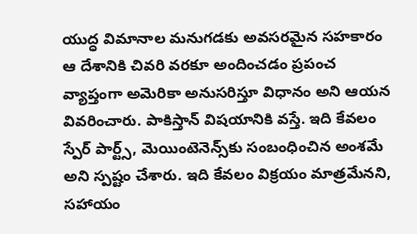యుద్ధ విమానాల మనుగడకు అవసరమైన సహకారం ఆ దేశానికి చివరి వరకూ అందించడం ప్రపంచ వ్యాప్తంగా అమెరికా అనుసరిస్తూ విధానం అని ఆయన వివరించారు. పాకిస్తాన్ విషయానికి వస్తే. ఇది కేవలం స్పేర్ పార్ట్స్, మెయింటెనెన్స్‌కు సంబంధించిన అంశమే అని స్పష్టం చేశారు. ఇది కేవలం విక్రయం మాత్రమేనని, సహాయం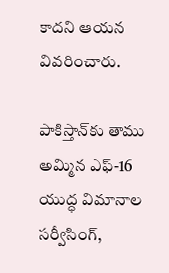కాదని ఆయన వివరించారు.

పాకిస్తాన్‌కు తాము అమ్మిన ఎఫ్-16 యుద్ధ విమానాల సర్వీసింగ్,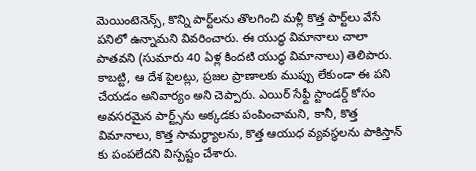మెయింటెనెన్స్, కొన్ని పార్ట్‌లను తొలగించి మళ్లీ కొత్త పార్ట్‌లు వేసే పనిలో ఉన్నామని వివరించారు. ఈ యుద్ధ విమానాలు చాలా పాతవని (సుమారు 40 ఏళ్ల కిందటి యుద్ధ విమానాలు) తెలిపారు. కాబట్టి, ఆ దేశ పైలట్లు, ప్రజల ప్రాణాలకు ముప్పు లేకుండా ఈ పని చేయడం అనివార్యం అని చెప్పారు. ఎయిర్ సేఫ్టీ స్టాండర్డ్ కోసం అవసరమైన పార్ట్స్‌ను అక్కడకు పంపించామని, కానీ, కొత్త విమానాలు, కొత్త సామర్థ్యాలను, కొత్త ఆయుధ వ్యవస్థలను పాకిస్తాన్‌ కు పంపలేదని విస్పష్టం చేశారు.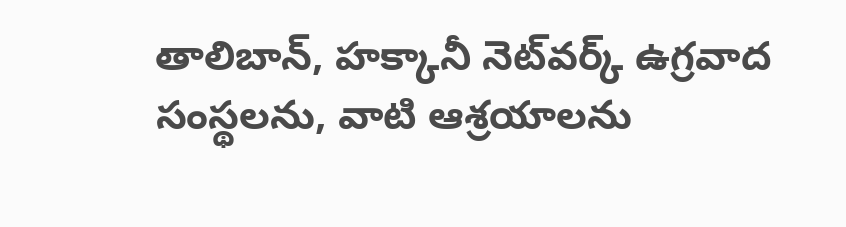తాలిబాన్, హక్కానీ నెట్‌వర్క్ ఉగ్రవాద సంస్థలను, వాటి ఆశ్రయాలను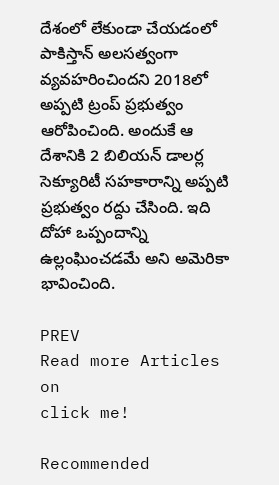దేశంలో లేకుండా చేయడంలో పాకిస్తాన్‌ అలసత్వంగా వ్యవహరించిందని 2018లో అప్పటి ట్రంప్ ప్రభుత్వం ఆరోపించింది. అందుకే ఆ దేశానికి 2 బిలియన్ డాలర్ల సెక్యూరిటీ సహకారాన్ని అప్పటి ప్రభుత్వం రద్దు చేసింది. ఇది దోహా ఒప్పందాన్ని ఉల్లంఘించడమే అని అమెరికా భావించింది.

PREV
Read more Articles on
click me!

Recommended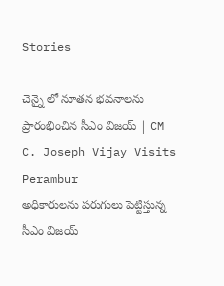Stories

చెన్నై లో నూతన భవనాలను ప్రారంభించిన సీఎం విజయ్ | CM C. Joseph Vijay Visits Perambur
అధికారులను పరుగులు పెట్టిస్తున్న సీఎం విజయ్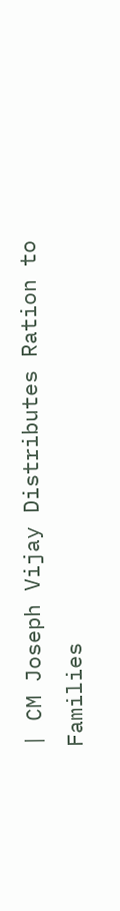| CM Joseph Vijay Distributes Ration to Families